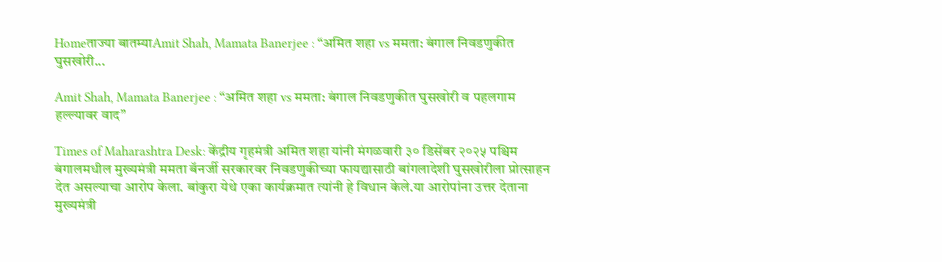Homeताज्या बातम्याAmit Shah, Mamata Banerjee : “अमित शहा vs ममता: बंगाल निवडणुकीत घुसखोरी...

Amit Shah, Mamata Banerjee : “अमित शहा vs ममता: बंगाल निवडणुकीत घुसखोरी व पहलगाम हल्ल्यावर वाद”

Times of Maharashtra Desk: केंद्रीय गृहमंत्री अमित शहा यांनी मंगळवारी ३० डिसेंबर २०२५ पश्चिम बंगालमधील मुख्यमंत्री ममता बॅनर्जी सरकारवर निवडणुकीच्या फायद्यासाठी बांगलादेशी घुसखोरीला प्रोत्साहन देत असल्याचा आरोप केला. बांकुरा येथे एका कार्यक्रमात त्यांनी हे विधान केले.या आरोपांना उत्तर देताना मुख्यमंत्री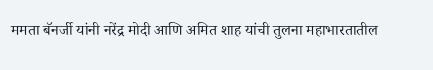ममता बॅनर्जी यांनी नरेंद्र मोदी आणि अमित शाह यांची तुलना महाभारतातील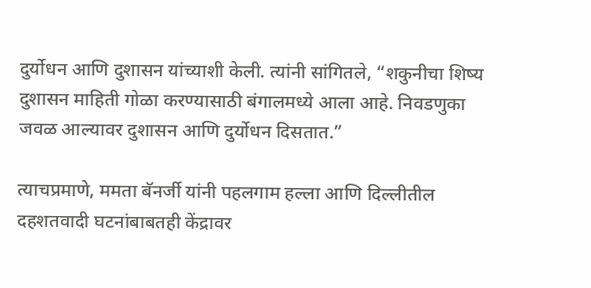दुर्योधन आणि दुशासन यांच्याशी केली. त्यांनी सांगितले, “शकुनीचा शिष्य दुशासन माहिती गोळा करण्यासाठी बंगालमध्ये आला आहे. निवडणुका जवळ आल्यावर दुशासन आणि दुर्योधन दिसतात.”

त्याचप्रमाणे, ममता बॅनर्जी यांनी पहलगाम हल्ला आणि दिल्लीतील दहशतवादी घटनांबाबतही केंद्रावर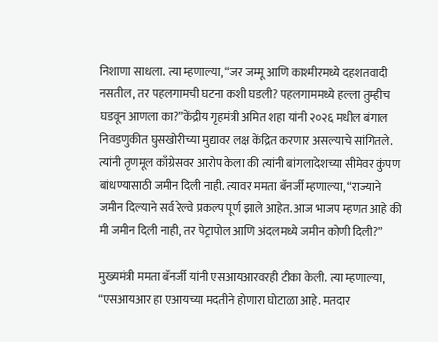निशाणा साधला. त्या म्हणाल्या, “जर जम्मू आणि काश्मीरमध्ये दहशतवादी नसतील, तर पहलगामची घटना कशी घडली? पहलगाममध्ये हल्ला तुम्हीच घडवून आणला का?”केंद्रीय गृहमंत्री अमित शहा यांनी २०२६ मधील बंगाल निवडणुकीत घुसखोरीच्या मुद्यावर लक्ष केंद्रित करणार असल्याचे सांगितले. त्यांनी तृणमूल काँग्रेसवर आरोप केला की त्यांनी बांगलादेशच्या सीमेवर कुंपण बांधण्यासाठी जमीन दिली नाही. त्यावर ममता बॅनर्जी म्हणाल्या, “राज्याने जमीन दिल्याने सर्व रेल्वे प्रकल्प पूर्ण झाले आहेत. आज भाजप म्हणत आहे की मी जमीन दिली नाही, तर पेट्रापोल आणि अंदलमध्ये जमीन कोणी दिली?”

मुख्यमंत्री ममता बॅनर्जी यांनी एसआयआरवरही टीका केली. त्या म्हणाल्या, “एसआयआर हा एआयच्या मदतीने होणारा घोटाळा आहे. मतदार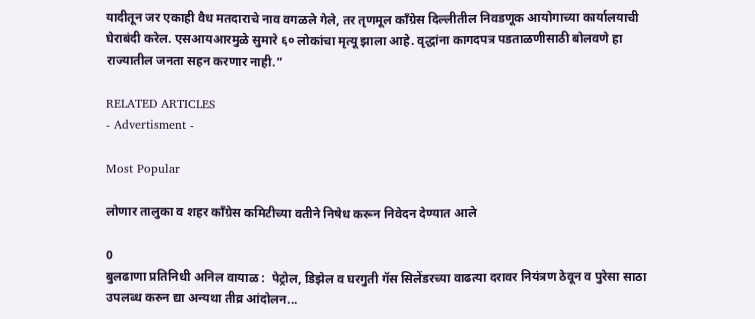यादीतून जर एकाही वैध मतदाराचे नाव वगळले गेले, तर तृणमूल काँग्रेस दिल्लीतील निवडणूक आयोगाच्या कार्यालयाची घेराबंदी करेल. एसआयआरमुळे सुमारे ६० लोकांचा मृत्यू झाला आहे. वृद्धांना कागदपत्र पडताळणीसाठी बोलवणे हा राज्यातील जनता सहन करणार नाही.”

RELATED ARTICLES
- Advertisment -

Most Popular

लोणार तालुका व शहर काँग्रेस कमिटीच्या वतीने निषेध करून निवेदन देण्यात आले

0
बुलढाणा प्रतिनिधी अनिल वायाळ :  पेट्रोल, डिझेल व घरगुती गॅस सिलेंडरच्या वाढत्या दरावर नियंत्रण ठेवून व पुरेसा साठा उपलब्ध करुन द्या अन्यथा तीव्र आंदोलन...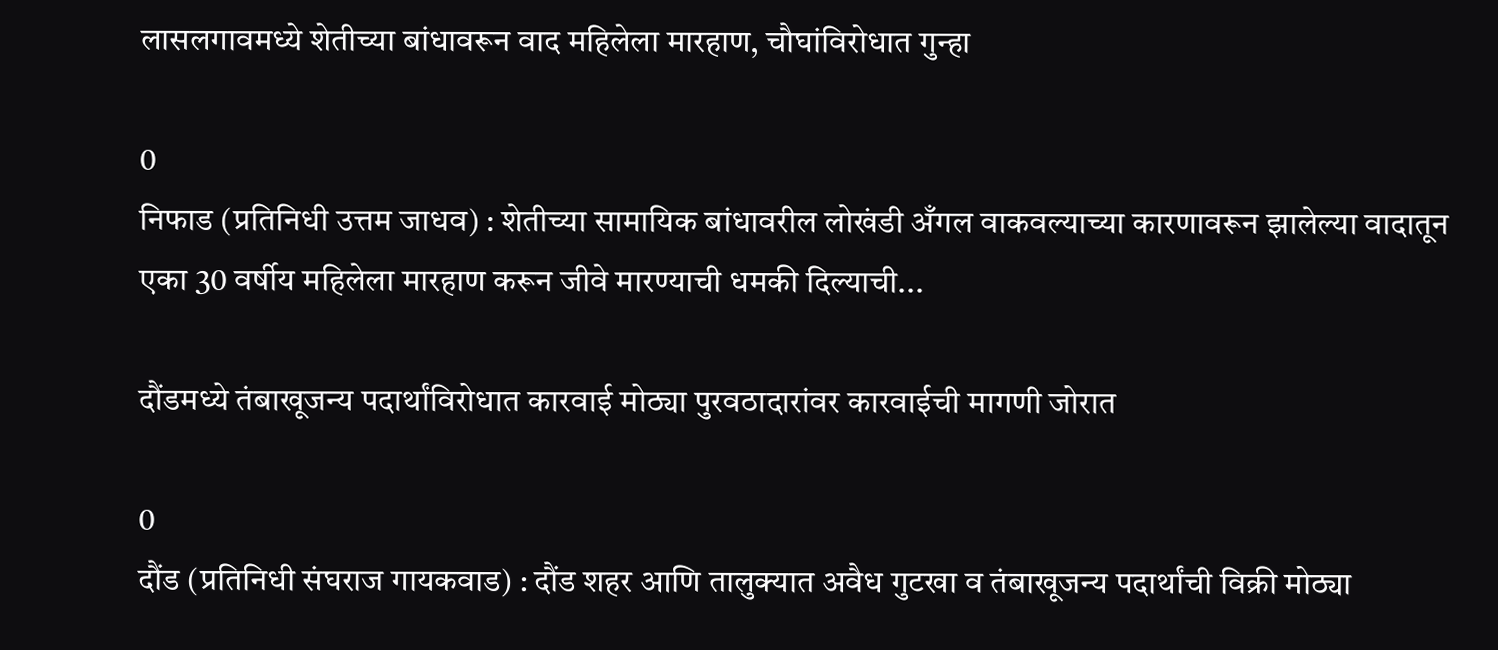लासलगावमध्ये शेतीच्या बांधावरून वाद महिलेला मारहाण, चौघांविरोधात गुन्हा

0
निफाड (प्रतिनिधी उत्तम जाधव) : शेतीच्या सामायिक बांधावरील लोखंडी अँगल वाकवल्याच्या कारणावरून झालेल्या वादातून एका 30 वर्षीय महिलेला मारहाण करून जीवे मारण्याची धमकी दिल्याची...

दौंडमध्ये तंबाखूजन्य पदार्थांविरोधात कारवाई मोठ्या पुरवठादारांवर कारवाईची मागणी जोरात

0
दौंड (प्रतिनिधी संघराज गायकवाड) : दौंड शहर आणि तालुक्यात अवैध गुटखा व तंबाखूजन्य पदार्थांची विक्री मोठ्या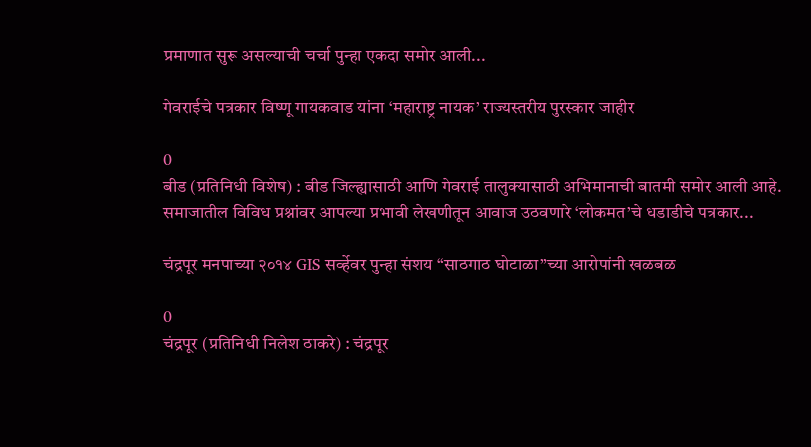प्रमाणात सुरू असल्याची चर्चा पुन्हा एकदा समोर आली...

गेवराईचे पत्रकार विष्णू गायकवाड यांना ‘महाराष्ट्र नायक’ राज्यस्तरीय पुरस्कार जाहीर

0
बीड (प्रतिनिधी विशेष) : बीड जिल्ह्यासाठी आणि गेवराई तालुक्यासाठी अभिमानाची बातमी समोर आली आहे. समाजातील विविध प्रश्नांवर आपल्या प्रभावी लेखणीतून आवाज उठवणारे ‘लोकमत’चे धडाडीचे पत्रकार...

चंद्रपूर मनपाच्या २०१४ GIS सर्व्हेवर पुन्हा संशय “साठगाठ घोटाळा”च्या आरोपांनी खळबळ

0
चंद्रपूर (प्रतिनिधी निलेश ठाकरे) : चंद्रपूर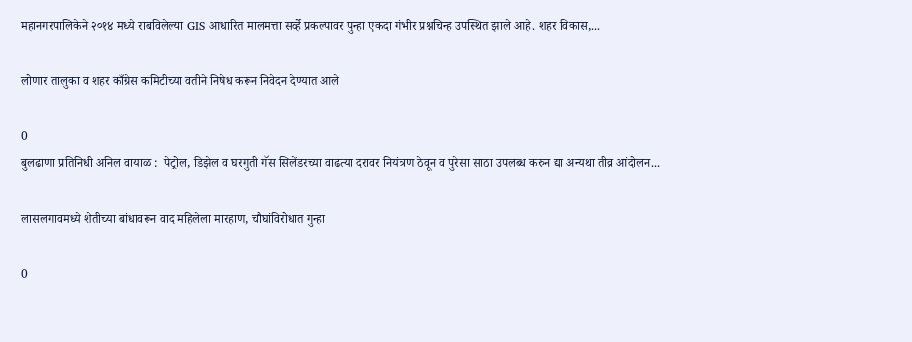महानगरपालिकेने २०१४ मध्ये राबविलेल्या GIS आधारित मालमत्ता सर्व्हे प्रकल्पावर पुन्हा एकदा गंभीर प्रश्नचिन्ह उपस्थित झाले आहे. शहर विकास,...

लोणार तालुका व शहर काँग्रेस कमिटीच्या वतीने निषेध करून निवेदन देण्यात आले

0
बुलढाणा प्रतिनिधी अनिल वायाळ :  पेट्रोल, डिझेल व घरगुती गॅस सिलेंडरच्या वाढत्या दरावर नियंत्रण ठेवून व पुरेसा साठा उपलब्ध करुन द्या अन्यथा तीव्र आंदोलन...

लासलगावमध्ये शेतीच्या बांधावरून वाद महिलेला मारहाण, चौघांविरोधात गुन्हा

0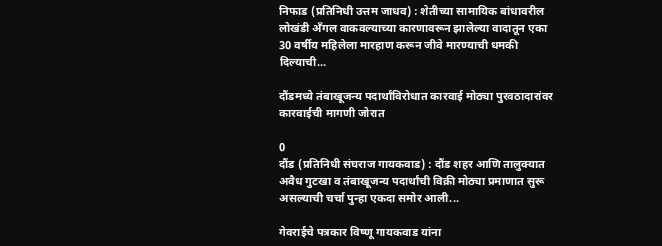निफाड (प्रतिनिधी उत्तम जाधव) : शेतीच्या सामायिक बांधावरील लोखंडी अँगल वाकवल्याच्या कारणावरून झालेल्या वादातून एका 30 वर्षीय महिलेला मारहाण करून जीवे मारण्याची धमकी दिल्याची...

दौंडमध्ये तंबाखूजन्य पदार्थांविरोधात कारवाई मोठ्या पुरवठादारांवर कारवाईची मागणी जोरात

0
दौंड (प्रतिनिधी संघराज गायकवाड) : दौंड शहर आणि तालुक्यात अवैध गुटखा व तंबाखूजन्य पदार्थांची विक्री मोठ्या प्रमाणात सुरू असल्याची चर्चा पुन्हा एकदा समोर आली...

गेवराईचे पत्रकार विष्णू गायकवाड यांना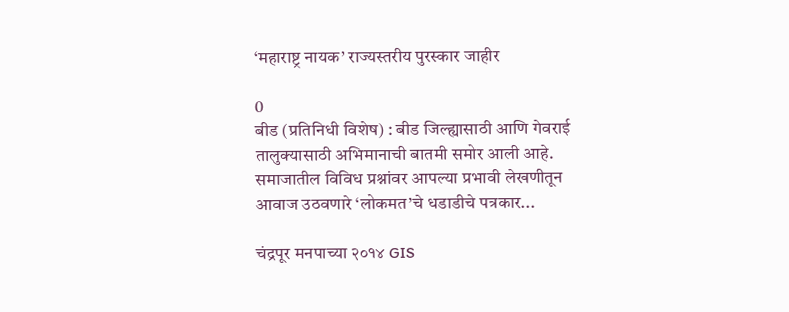‘महाराष्ट्र नायक’ राज्यस्तरीय पुरस्कार जाहीर

0
बीड (प्रतिनिधी विशेष) : बीड जिल्ह्यासाठी आणि गेवराई तालुक्यासाठी अभिमानाची बातमी समोर आली आहे. समाजातील विविध प्रश्नांवर आपल्या प्रभावी लेखणीतून आवाज उठवणारे ‘लोकमत’चे धडाडीचे पत्रकार...

चंद्रपूर मनपाच्या २०१४ GIS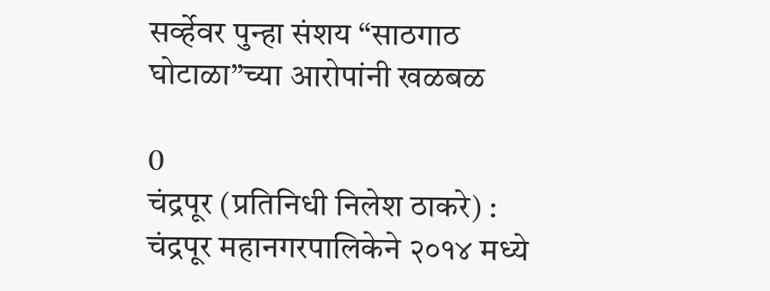सर्व्हेवर पुन्हा संशय “साठगाठ घोटाळा”च्या आरोपांनी खळबळ

0
चंद्रपूर (प्रतिनिधी निलेश ठाकरे) : चंद्रपूर महानगरपालिकेने २०१४ मध्ये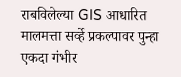राबविलेल्या GIS आधारित मालमत्ता सर्व्हे प्रकल्पावर पुन्हा एकदा गंभीर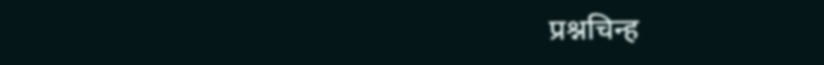प्रश्नचिन्ह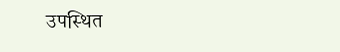उपस्थित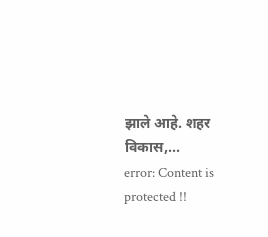झाले आहे. शहर विकास,...
error: Content is protected !!